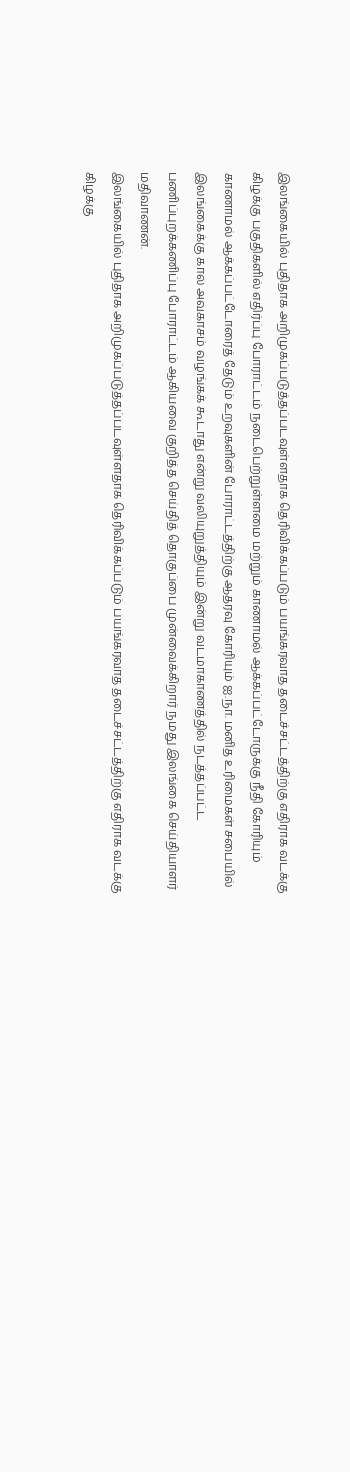இலங்கையில் புதிதாக அறிமுகப்படுத்தப்படவுள்ளதாக தெரிவிக்கப்படும் பயங்கரவாத தடைச்சட்டத்திற்கு எதிராக வடக்கு கிழக்கு பகுதிகளில் எதிர்ப்பு போராட்டம் நடைபெற்றுள்ளமை மற்றும் காணாமல் ஆக்கப்பட்டோருக்கு நீதி கோரியும் காணாமல் ஆக்கப்பட்டோரைத் தேடும் உறவுகளின் போராட்டத்திற்கு ஆதரவு கோரியும் ஐ.நா. மனித உரிமைகள் சபையில் இலங்கைக்கு கால அவகாசம் வழங்கக் கூடாது என்று வலியுறுத்தியும் இன்று வடமாகாணத்தில் நடத்தப்பட்ட பணிப்புறக்கணிப்பு போராட்டம் ஆகியவை குறித்த செய்தித் தொகுப்பை முன்வைக்கிறார் நமது இலங்கை செய்தியாளர் மதிவாணன்.
இலங்கையில் புதிதாக அறிமுகப்படுத்தப்படவுள்ளதாக தெரிவிக்கப்படும் பயங்கரவாத தடைச்சட்டத்திற்கு எதிராக வடக்கு கிழக்கு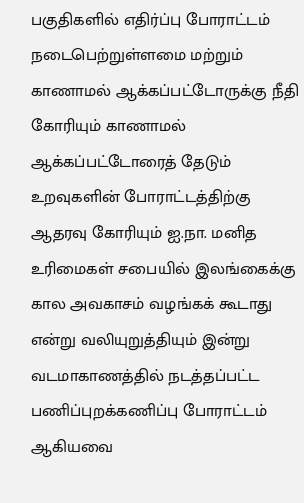பகுதிகளில் எதிர்ப்பு போராட்டம் நடைபெற்றுள்ளமை மற்றும் காணாமல் ஆக்கப்பட்டோருக்கு நீதி கோரியும் காணாமல் ஆக்கப்பட்டோரைத் தேடும் உறவுகளின் போராட்டத்திற்கு ஆதரவு கோரியும் ஐ.நா. மனித உரிமைகள் சபையில் இலங்கைக்கு கால அவகாசம் வழங்கக் கூடாது என்று வலியுறுத்தியும் இன்று வடமாகாணத்தில் நடத்தப்பட்ட பணிப்புறக்கணிப்பு போராட்டம் ஆகியவை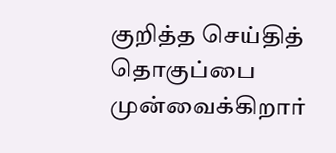குறித்த செய்தித் தொகுப்பை முன்வைக்கிறார்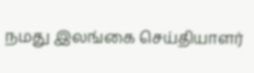நமது இலங்கை செய்தியாளர்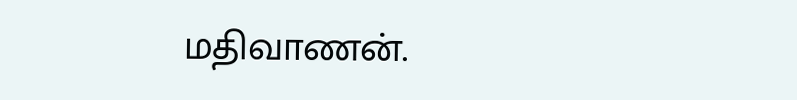மதிவாணன்.